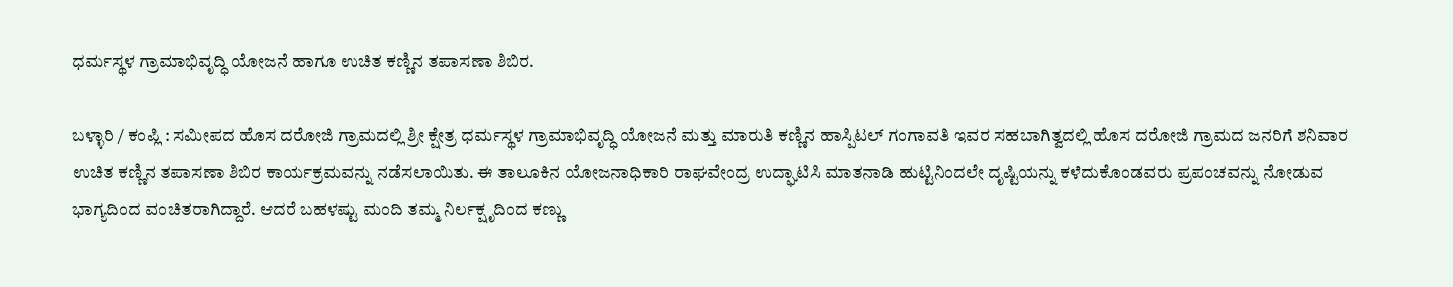ಧರ್ಮಸ್ಥಳ ಗ್ರಾಮಾಭಿವೃದ್ಧಿ ಯೋಜನೆ ಹಾಗೂ ಉಚಿತ ಕಣ್ಣಿನ ತಪಾಸಣಾ ಶಿಬಿರ.

ಬಳ್ಳಾರಿ / ಕಂಪ್ಲಿ : ಸಮೀಪದ ಹೊಸ ದರೋಜಿ ಗ್ರಾಮದಲ್ಲಿ ಶ್ರೀ ಕ್ಷೇತ್ರ ಧರ್ಮಸ್ಥಳ ಗ್ರಾಮಾಭಿವೃದ್ಧಿ ಯೋಜನೆ ಮತ್ತು ಮಾರುತಿ ಕಣ್ಣಿನ ಹಾಸ್ಪಿಟಲ್ ಗಂಗಾವತಿ ಇವರ ಸಹಬಾಗಿತ್ವದಲ್ಲಿ ಹೊಸ ದರೋಜಿ ಗ್ರಾಮದ ಜನರಿಗೆ ಶನಿವಾರ ಉಚಿತ ಕಣ್ಣಿನ ತಪಾಸಣಾ ಶಿಬಿರ ಕಾರ್ಯಕ್ರಮವನ್ನು ನಡೆಸಲಾಯಿತು. ಈ ತಾಲೂಕಿನ ಯೋಜನಾಧಿಕಾರಿ ರಾಘವೇಂದ್ರ ಉದ್ಘಾಟಿಸಿ ಮಾತನಾಡಿ ಹುಟ್ಟಿನಿಂದಲೇ ದೃಷ್ಟಿಯನ್ನು ಕಳೆದುಕೊಂಡವರು ಪ್ರಪಂಚವನ್ನು ನೋಡುವ ಭಾಗ್ಯದಿಂದ ವಂಚಿತರಾಗಿದ್ದಾರೆ. ಆದರೆ ಬಹಳಷ್ಟು ಮಂದಿ ತಮ್ಮ ನಿರ್ಲಕ್ಷೃದಿಂದ ಕಣ್ಣು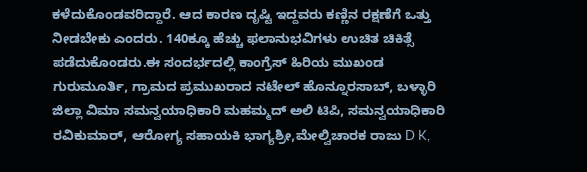ಕಳೆದುಕೊಂಡವರಿದ್ದಾರೆ. ಆದ ಕಾರಣ ದೃಷ್ಟಿ ಇದ್ದವರು ಕಣ್ಣಿನ ರಕ್ಷಣೆಗೆ ಒತ್ತು ನೀಡಬೇಕು ಎಂದರು. 140ಕ್ಕೂ ಹೆಚ್ಚು ಫಲಾನುಭವಿಗಳು ಉಚಿತ ಚಿಕಿತ್ಸೆ ಪಡೆದುಕೊಂಡರು.ಈ ಸಂದರ್ಭದಲ್ಲಿ ಕಾಂಗ್ರೆಸ್ ಹಿರಿಯ ಮುಖಂಡ ಗುರುಮೂರ್ತಿ, ಗ್ರಾಮದ ಪ್ರಮುಖರಾದ ನಟೇಲ್ ಹೊನ್ನೂರಸಾಬ್, ಬಳ್ಳಾರಿ ಜಿಲ್ಲಾ ವಿಮಾ ಸಮನ್ವಯಾಧಿಕಾರಿ ಮಹಮ್ಮದ್ ಅಲಿ ಟಿಪಿ, ಸಮನ್ವಯಾಧಿಕಾರಿ ರವಿಕುಮಾರ್, ಆರೋಗ್ಯ ಸಹಾಯಕಿ ಭಾಗ್ಯಶ್ರೀ,ಮೇಲ್ವಿಚಾರಕ ರಾಜು D K,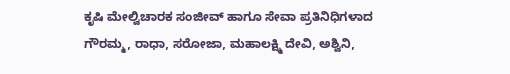ಕೃಷಿ ಮೇಲ್ವಿಚಾರಕ ಸಂಜೀವ್ ಹಾಗೂ ಸೇವಾ ಪ್ರತಿನಿಧಿಗಳಾದ ಗೌರಮ್ಮ, ರಾಧಾ, ಸರೋಜಾ, ಮಹಾಲಕ್ಷ್ಮಿ ದೇವಿ, ಅಶ್ವಿನಿ,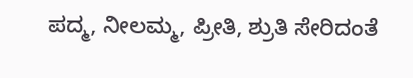ಪದ್ಮ, ನೀಲಮ್ಮ, ಪ್ರೀತಿ, ಶ್ರುತಿ ಸೇರಿದಂತೆ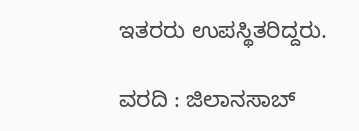ಇತರರು ಉಪಸ್ಥಿತರಿದ್ದರು.

ವರದಿ : ಜಿಲಾನಸಾಬ್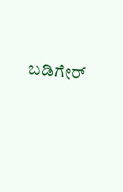ಬಡಿಗೇರ್